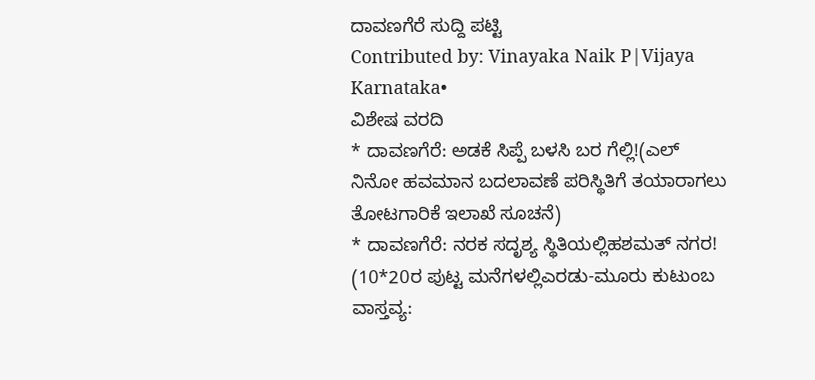ದಾವಣಗೆರೆ ಸುದ್ದಿ ಪಟ್ಟಿ
Contributed by: Vinayaka Naik P|Vijaya Karnataka•
ವಿಶೇಷ ವರದಿ
* ದಾವಣಗೆರೆ: ಅಡಕೆ ಸಿಪ್ಪೆ ಬಳಸಿ ಬರ ಗೆಲ್ಲಿ!(ಎಲ್ ನಿನೋ ಹವಮಾನ ಬದಲಾವಣೆ ಪರಿಸ್ಥಿತಿಗೆ ತಯಾರಾಗಲು ತೋಟಗಾರಿಕೆ ಇಲಾಖೆ ಸೂಚನೆ)
* ದಾವಣಗೆರೆ: ನರಕ ಸದೃಶ್ಯ ಸ್ಥಿತಿಯಲ್ಲಿಹಶಮತ್ ನಗರ!
(10*20ರ ಪುಟ್ಟ ಮನೆಗಳಲ್ಲಿಎರಡು-ಮೂರು ಕುಟುಂಬ ವಾಸ್ತವ್ಯ: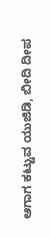ಆಗಾಗ ಕಟ್ಟುವ ಯುಜಿಡಿ, ಬೀದಿ ದೀಪ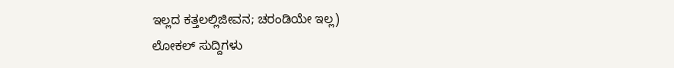ಇಲ್ಲದ ಕತ್ತಲಲ್ಲಿಜೀವನ; ಚರಂಡಿಯೇ ಇಲ್ಲ)
ಲೋಕಲ್ ಸುದ್ದಿಗಳು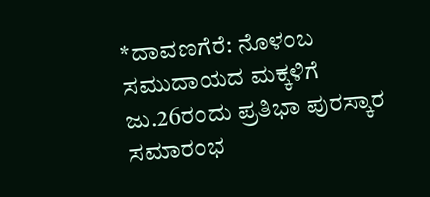*ದಾವಣಗೆರೆ: ನೊಳಂಬ ಸಮುದಾಯದ ಮಕ್ಕಳಿಗೆ ಜು.26ರಂದು ಪ್ರತಿಭಾ ಪುರಸ್ಕಾರ ಸಮಾರಂಭ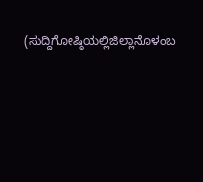(ಸುದ್ದಿಗೋಷ್ಠಿಯಲ್ಲಿಜಿಲ್ಲಾನೊಳಂಬ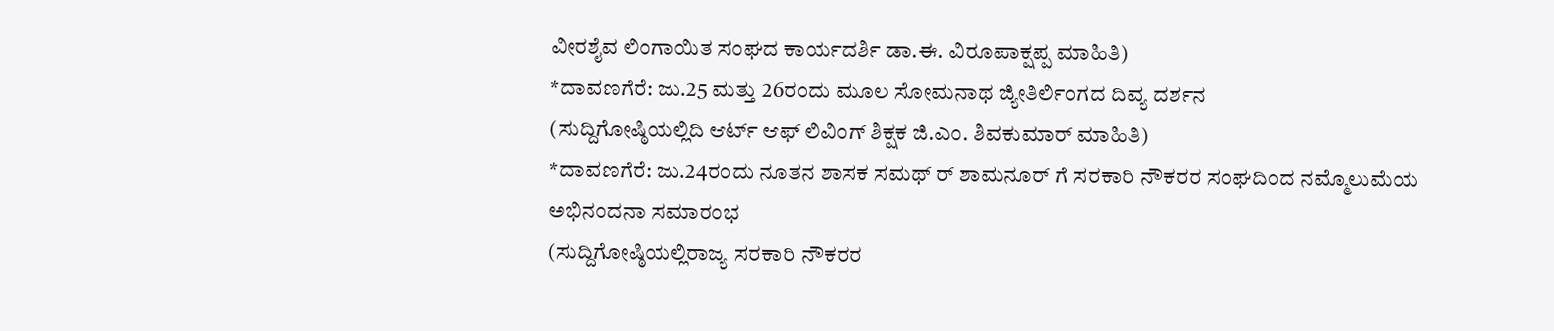ವೀರಶೈವ ಲಿಂಗಾಯಿತ ಸಂಘದ ಕಾರ್ಯದರ್ಶಿ ಡಾ.ಈ. ವಿರೂಪಾಕ್ಷಪ್ಪ ಮಾಹಿತಿ)
*ದಾವಣಗೆರೆ: ಜು.25 ಮತ್ತು 26ರಂದು ಮೂಲ ಸೋಮನಾಥ ಜ್ಯೀತಿರ್ಲಿಂಗದ ದಿವ್ಯ ದರ್ಶನ
(ಸುದ್ದಿಗೋಷ್ಠಿಯಲ್ಲಿದಿ ಆರ್ಟ್ ಆಫ್ ಲಿವಿಂಗ್ ಶಿಕ್ಷಕ ಜಿ.ಎಂ. ಶಿವಕುಮಾರ್ ಮಾಹಿತಿ)
*ದಾವಣಗೆರೆ: ಜು.24ರಂದು ನೂತನ ಶಾಸಕ ಸಮಥ್ ರ್ ಶಾಮನೂರ್ ಗೆ ಸರಕಾರಿ ನೌಕರರ ಸಂಘದಿಂದ ನಮ್ಮೊಲುಮೆಯ ಅಭಿನಂದನಾ ಸಮಾರಂಭ
(ಸುದ್ದಿಗೋಷ್ಠಿಯಲ್ಲಿರಾಜ್ಯ ಸರಕಾರಿ ನೌಕರರ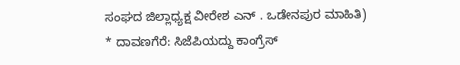ಸಂಘದ ಜಿಲ್ಲಾಧ್ಯಕ್ಷ ವೀರೇಶ ಎನ್ . ಒಡೇನಪುರ ಮಾಹಿತಿ)
* ದಾವಣಗೆರೆ: ಸಿಜೆಪಿಯದ್ದು ಕಾಂಗ್ರೆಸ್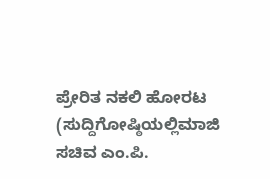ಪ್ರೇರಿತ ನಕಲಿ ಹೋರಟ
(ಸುದ್ದಿಗೋಷ್ಠಿಯಲ್ಲಿಮಾಜಿ ಸಚಿವ ಎಂ.ಪಿ.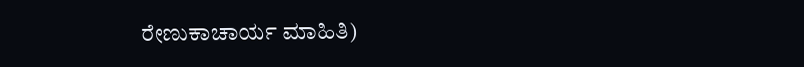ರೇಣುಕಾಚಾರ್ಯ ಮಾಹಿತಿ)